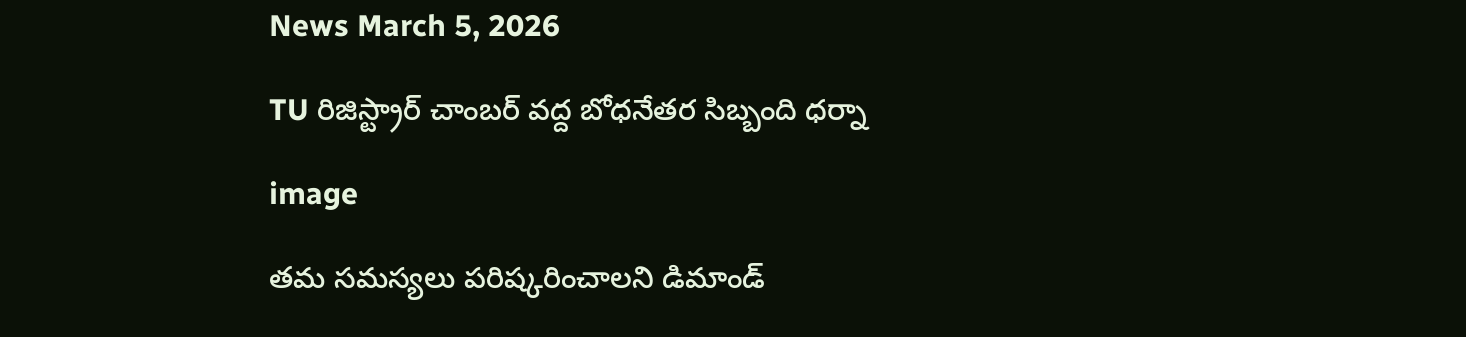News March 5, 2026

TU రిజిస్ట్రార్‌ చాంబర్‌ వద్ద బోధనేతర సిబ్బంది ధర్నా

image

తమ సమస్యలు పరిష్కరించాలని డిమాండ్‌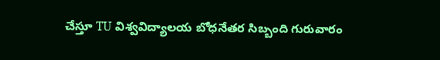చేస్తూ TU విశ్వవిద్యాలయ బోధనేతర సిబ్బంది గురువారం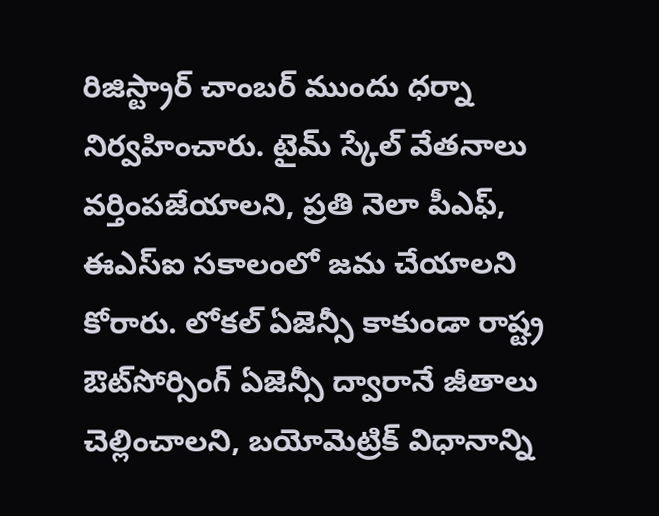రిజిస్ట్రార్‌ చాంబర్‌ ముందు ధర్నా నిర్వహించారు. టైమ్‌ స్కేల్‌ వేతనాలు వర్తింపజేయాలని, ప్రతి నెలా పీఎఫ్, ఈఎస్‌ఐ సకాలంలో జమ చేయాలని కోరారు. లోకల్ ఏజెన్సీ కాకుండా రాష్ట్ర ఔట్‌సోర్సింగ్‌ ఏజెన్సీ ద్వారానే జీతాలు చెల్లించాలని, బయోమెట్రిక్‌ విధానాన్ని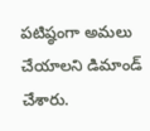పటిష్ఠంగా అమలు చేయాలని డిమాండ్‌ చేశారు.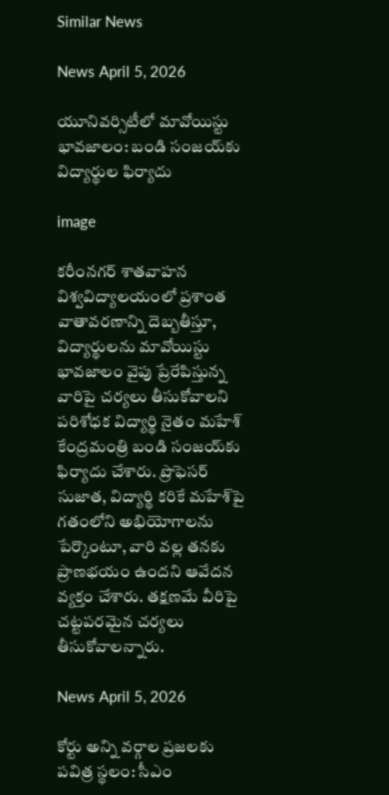Similar News

News April 5, 2026

యూనివర్సిటీలో మావోయిస్టు భావజాలం: బండి సంజయ్‌కు విద్యార్థుల ఫిర్యాదు

image

కరీంనగర్ శాతవాహన విశ్వవిద్యాలయంలో ప్రశాంత వాతావరణాన్ని దెబ్బతీస్తూ, విద్యార్థులను మావోయిస్టు భావజాలం వైపు ప్రేరేపిస్తున్న వారిపై చర్యలు తీసుకోవాలని పరిశోధక విద్యార్థి నైతం మహేశ్ కేంద్రమంత్రి బండి సంజయ్‌కు ఫిర్యాదు చేశారు. ప్రొఫెసర్ సుజాత, విద్యార్థి కరికే మహేశ్‌పై గతంలోని అభియోగాలను పేర్కొంటూ, వారి వల్ల తనకు ప్రాణభయం ఉందని ఆవేదన వ్యక్తం చేశారు. తక్షణమే వీరిపై చట్టపరమైన చర్యలు తీసుకోవాలన్నారు.

News April 5, 2026

కోర్టు అన్ని వర్గాల ప్రజలకు పవిత్ర స్థలం: సీఎం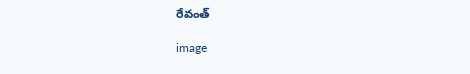రేవంత్

image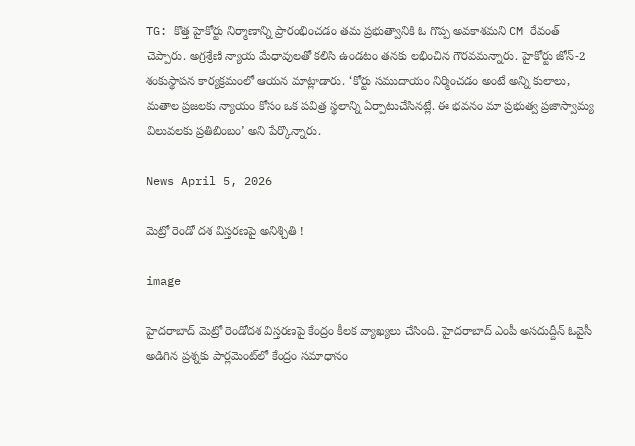TG: కొత్త హైకోర్టు నిర్మాణాన్ని ప్రారంభించడం తమ ప్రభుత్వానికి ఓ గొప్ప అవకాశమని CM రేవంత్ చెప్పారు. అగ్రశ్రేణి న్యాయ మేధావులతో కలిసి ఉండటం తనకు లభించిన గౌరవమన్నారు. హైకోర్టు జోన్-2 శంకుస్థాపన కార్యక్రమంలో ఆయన మాట్లాడారు. ‘కోర్టు సముదాయం నిర్మించడం అంటే అన్ని కులాలు, మతాల ప్రజలకు న్యాయం కోసం ఒక పవిత్ర స్థలాన్ని ఏర్పాటుచేసినట్లే. ఈ భవనం మా ప్రభుత్వ ప్రజాస్వామ్య విలువలకు ప్రతిబింబం’ అని పేర్కొన్నారు.

News April 5, 2026

మెట్రో రెండో దశ విస్తరణపై అనిశ్చితి !

image

హైదరాబాద్ మెట్రో రెండోదశ విస్తరణపై కేంద్రం కీలక వ్యాఖ్యలు చేసింది. హైదరాబాద్ ఎంపీ అసదుద్దీన్ ఓవైసీ అడిగిన ప్రశ్నకు పార్లమెంట్‌లో కేంద్రం సమాధానం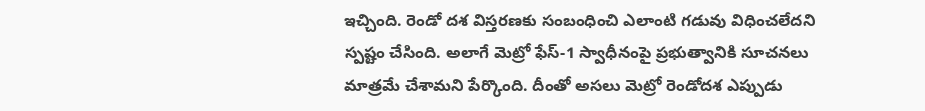ఇచ్చింది. రెండో దశ విస్తరణకు సంబంధించి ఎలాంటి గడువు విధించలేదని స్పష్టం చేసింది. అలాగే మెట్రో ఫేస్-1 స్వాధీనంపై ప్రభుత్వానికి సూచనలు మాత్రమే చేశామని పేర్కొంది. దీంతో అసలు మెట్రో రెండోదశ ఎప్పుడు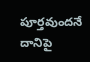పూర్తవుందనే దానిపై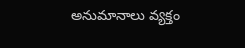అనుమానాలు వ్యక్తం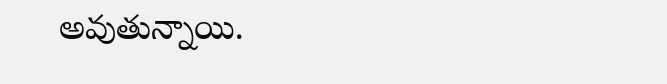అవుతున్నాయి.